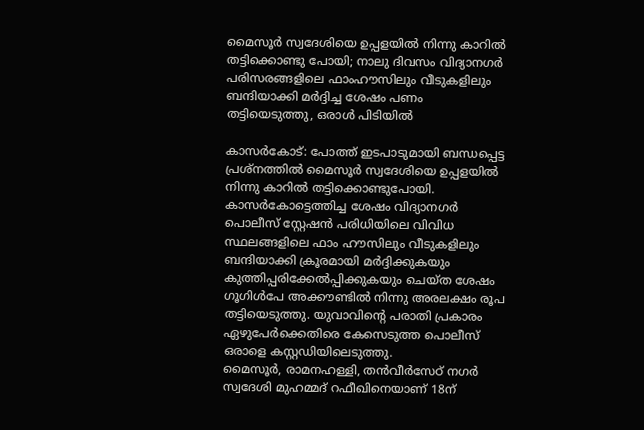മൈസൂര്‍ സ്വദേശിയെ ഉപ്പളയില്‍ നിന്നു കാറില്‍ തട്ടിക്കൊണ്ടു പോയി; നാലു ദിവസം വിദ്യാനഗര്‍ പരിസരങ്ങളിലെ ഫാംഹൗസിലും വീടുകളിലും ബന്ദിയാക്കി മര്‍ദ്ദിച്ച ശേഷം പണം തട്ടിയെടുത്തു, ഒരാള്‍ പിടിയില്‍

കാസര്‍കോട്: പോത്ത് ഇടപാടുമായി ബന്ധപ്പെട്ട പ്രശ്‌നത്തില്‍ മൈസൂര്‍ സ്വദേശിയെ ഉപ്പളയില്‍ നിന്നു കാറില്‍ തട്ടിക്കൊണ്ടുപോയി. കാസര്‍കോട്ടെത്തിച്ച ശേഷം വിദ്യാനഗര്‍ പൊലീസ് സ്റ്റേഷന്‍ പരിധിയിലെ വിവിധ സ്ഥലങ്ങളിലെ ഫാം ഹൗസിലും വീടുകളിലും ബന്ദിയാക്കി ക്രൂരമായി മര്‍ദ്ദിക്കുകയും കുത്തിപ്പരിക്കേല്‍പ്പിക്കുകയും ചെയ്ത ശേഷം ഗൂഗിള്‍പേ അക്കൗണ്ടില്‍ നിന്നു അരലക്ഷം രൂപ തട്ടിയെടുത്തു. യുവാവിന്റെ പരാതി പ്രകാരം ഏഴുപേര്‍ക്കെതിരെ കേസെടുത്ത പൊലീസ് ഒരാളെ കസ്റ്റഡിയിലെടുത്തു.
മൈസൂര്‍, രാമനഹള്ളി, തന്‍വീര്‍സേഠ് നഗര്‍ സ്വദേശി മുഹമ്മദ് റഫീഖിനെയാണ് 18ന്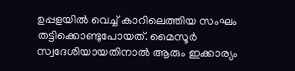ഉപ്പളയില്‍ വെച്ച് കാറിലെത്തിയ സംഘം തട്ടിക്കൊണ്ടുപോയത്. മൈസൂര്‍ സ്വദേശിയായതിനാല്‍ ആരും ഇക്കാര്യം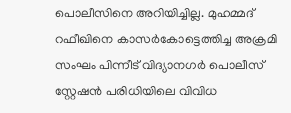പൊലീസിനെ അറിയിച്ചില്ല. മുഹമ്മദ് റഫീഖിനെ കാസര്‍കോട്ടെത്തിച്ച അക്രമി സംഘം പിന്നീട് വിദ്യാനഗര്‍ പൊലീസ് സ്റ്റേഷന്‍ പരിധിയിലെ വിവിധ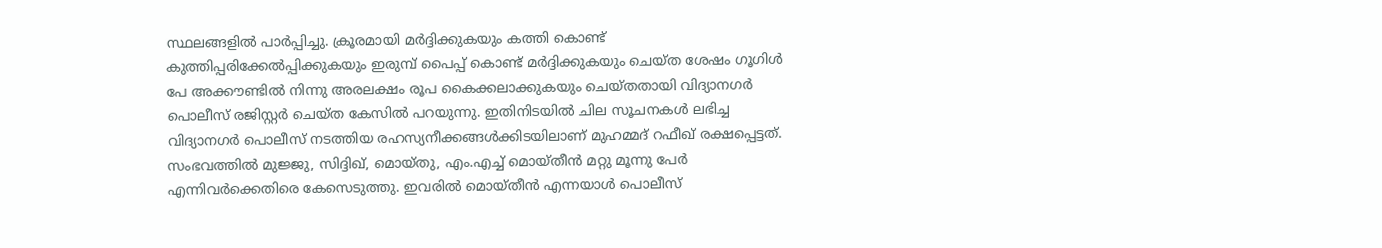സ്ഥലങ്ങളില്‍ പാര്‍പ്പിച്ചു. ക്രൂരമായി മര്‍ദ്ദിക്കുകയും കത്തി കൊണ്ട് കുത്തിപ്പരിക്കേല്‍പ്പിക്കുകയും ഇരുമ്പ് പൈപ്പ് കൊണ്ട് മര്‍ദ്ദിക്കുകയും ചെയ്ത ശേഷം ഗൂഗിള്‍ പേ അക്കൗണ്ടില്‍ നിന്നു അരലക്ഷം രൂപ കൈക്കലാക്കുകയും ചെയ്തതായി വിദ്യാനഗര്‍ പൊലീസ് രജിസ്റ്റര്‍ ചെയ്ത കേസില്‍ പറയുന്നു. ഇതിനിടയില്‍ ചില സൂചനകള്‍ ലഭിച്ച വിദ്യാനഗര്‍ പൊലീസ് നടത്തിയ രഹസ്യനീക്കങ്ങള്‍ക്കിടയിലാണ് മുഹമ്മദ് റഫീഖ് രക്ഷപ്പെട്ടത്. സംഭവത്തില്‍ മുജ്ജു, സിദ്ദിഖ്, മൊയ്തു, എം.എച്ച് മൊയ്തീന്‍ മറ്റു മൂന്നു പേര്‍ എന്നിവര്‍ക്കെതിരെ കേസെടുത്തു. ഇവരില്‍ മൊയ്തീന്‍ എന്നയാള്‍ പൊലീസ്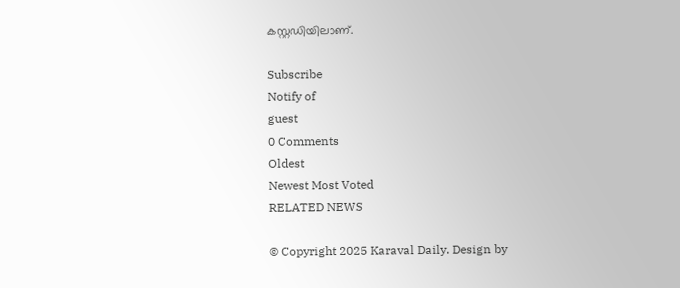കസ്റ്റഡിയിലാണ്.

Subscribe
Notify of
guest
0 Comments
Oldest
Newest Most Voted
RELATED NEWS

© Copyright 2025 Karaval Daily. Design by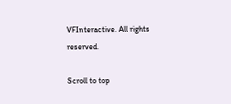VFInteractive. All rights reserved.

Scroll to top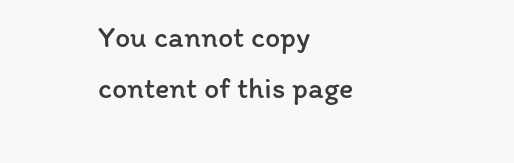You cannot copy content of this page